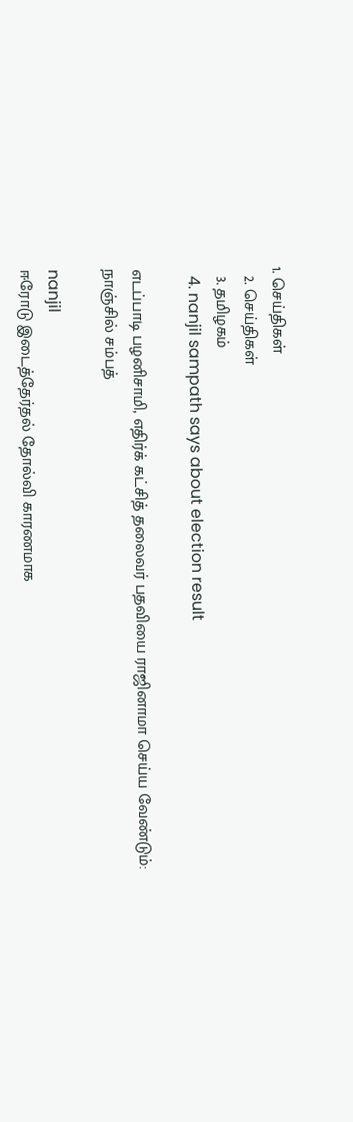1. செய்திகள்
  2. செய்திகள்
  3. த‌மிழக‌ம்
  4. nanjil sampath says about election result

எடப்பாடி பழனிசாமி, எதிர்க் கட்சித் தலைவர் பதவியை ராஜினாமா செய்ய வேண்டும்: நாஞ்சில் சம்பத்

nanjil
ஈரோடு இடைத்தேர்தல் தோல்வி காரணமாக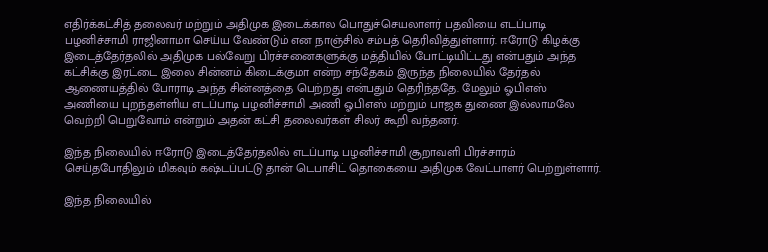எதிர்க்கட்சித் தலைவர் மற்றும் அதிமுக இடைக்கால பொதுச்செயலாளர் பதவியை எடப்பாடி பழனிச்சாமி ராஜினாமா செய்ய வேண்டும் என நாஞ்சில் சம்பத் தெரிவித்துள்ளார். ஈரோடு கிழக்கு இடைத்தேர்தலில் அதிமுக பல்வேறு பிரச்சனைகளுக்கு மத்தியில் போட்டியிட்டது என்பதும் அந்த கட்சிக்கு இரட்டை இலை சின்னம் கிடைக்குமா என்ற சந்தேகம் இருந்த நிலையில் தேர்தல் ஆணையத்தில் போராடி அந்த சின்னத்தை பெற்றது என்பதும் தெரிந்ததே. மேலும் ஓபிஎஸ் அணியை புறந்தள்ளிய எடப்பாடி பழனிச்சாமி அணி ஓபிஎஸ் மற்றும் பாஜக துணை இல்லாமலே வெற்றி பெறுவோம் என்றும் அதன் கட்சி தலைவர்கள் சிலர் கூறி வந்தனர்.

இந்த நிலையில் ஈரோடு இடைத்தேர்தலில் எடப்பாடி பழனிச்சாமி சூறாவளி பிரச்சாரம் செய்தபோதிலும் மிகவும் கஷ்டப்பட்டு தான் டெபாசிட் தொகையை அதிமுக வேட்பாளர் பெற்றுள்ளார்.

இந்த நிலையில்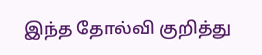இந்த தோல்வி குறித்து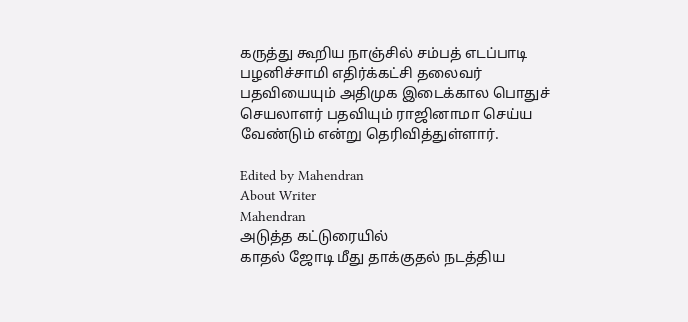கருத்து கூறிய நாஞ்சில் சம்பத் எடப்பாடி பழனிச்சாமி எதிர்க்கட்சி தலைவர் பதவியையும் அதிமுக இடைக்கால பொதுச் செயலாளர் பதவியும் ராஜினாமா செய்ய வேண்டும் என்று தெரிவித்துள்ளார்.

Edited by Mahendran
About Writer
Mahendran
அடுத்த கட்டுரையில்
காதல் ஜோடி மீது தாக்குதல் நடத்திய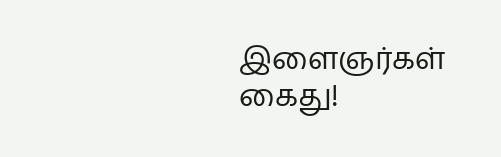இளைஞர்கள் கைது!